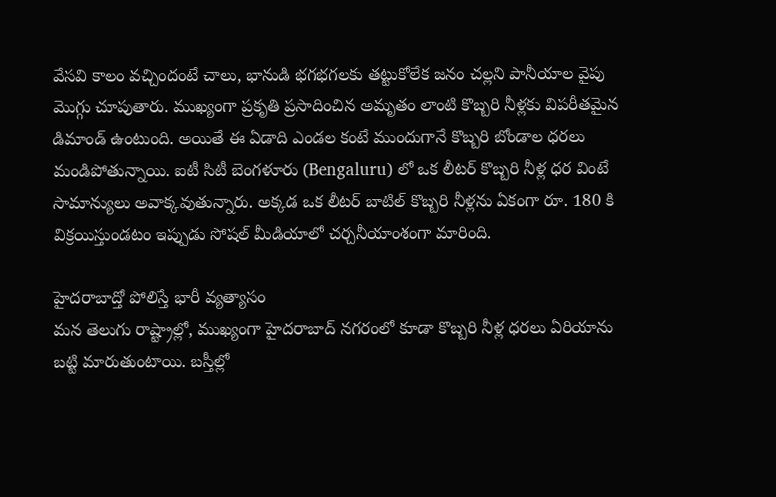వేసవి కాలం వచ్చిందంటే చాలు, భానుడి భగభగలకు తట్టుకోలేక జనం చల్లని పానీయాల వైపు మొగ్గు చూపుతారు. ముఖ్యంగా ప్రకృతి ప్రసాదించిన అమృతం లాంటి కొబ్బరి నీళ్లకు విపరీతమైన డిమాండ్ ఉంటుంది. అయితే ఈ ఏడాది ఎండల కంటే ముందుగానే కొబ్బరి బోండాల ధరలు మండిపోతున్నాయి. ఐటీ సిటీ బెంగళూరు (Bengaluru) లో ఒక లీటర్ కొబ్బరి నీళ్ల ధర వింటే సామాన్యులు అవాక్కవుతున్నారు. అక్కడ ఒక లీటర్ బాటిల్ కొబ్బరి నీళ్లను ఏకంగా రూ. 180 కి విక్రయిస్తుండటం ఇప్పుడు సోషల్ మీడియాలో చర్చనీయాంశంగా మారింది.

హైదరాబాద్తో పోలిస్తే భారీ వ్యత్యాసం
మన తెలుగు రాష్ట్రాల్లో, ముఖ్యంగా హైదరాబాద్ నగరంలో కూడా కొబ్బరి నీళ్ల ధరలు ఏరియాను బట్టి మారుతుంటాయి. బస్తీల్లో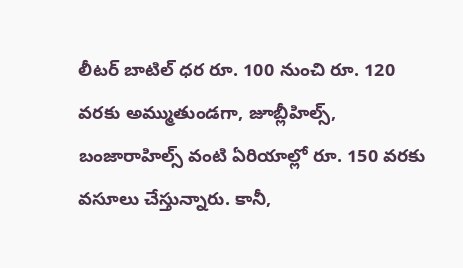లీటర్ బాటిల్ ధర రూ. 100 నుంచి రూ. 120 వరకు అమ్ముతుండగా, జూబ్లీహిల్స్, బంజారాహిల్స్ వంటి ఏరియాల్లో రూ. 150 వరకు వసూలు చేస్తున్నారు. కానీ,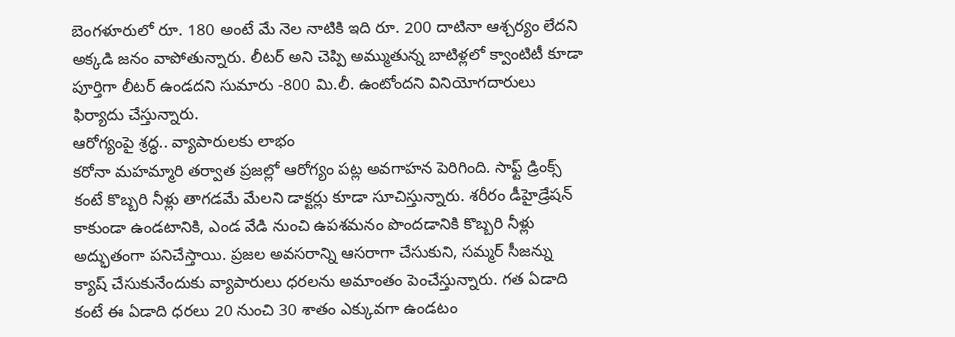బెంగళూరులో రూ. 180 అంటే మే నెల నాటికి ఇది రూ. 200 దాటినా ఆశ్చర్యం లేదని అక్కడి జనం వాపోతున్నారు. లీటర్ అని చెప్పి అమ్ముతున్న బాటిళ్లలో క్వాంటిటీ కూడా పూర్తిగా లీటర్ ఉండదని సుమారు -800 మి.లీ. ఉంటోందని వినియోగదారులు ఫిర్యాదు చేస్తున్నారు.
ఆరోగ్యంపై శ్రద్ధ.. వ్యాపారులకు లాభం
కరోనా మహమ్మారి తర్వాత ప్రజల్లో ఆరోగ్యం పట్ల అవగాహన పెరిగింది. సాఫ్ట్ డ్రింక్స్ కంటే కొబ్బరి నీళ్లు తాగడమే మేలని డాక్టర్లు కూడా సూచిస్తున్నారు. శరీరం డీహైడ్రేషన్ కాకుండా ఉండటానికి, ఎండ వేడి నుంచి ఉపశమనం పొందడానికి కొబ్బరి నీళ్లు అద్భుతంగా పనిచేస్తాయి. ప్రజల అవసరాన్ని ఆసరాగా చేసుకుని, సమ్మర్ సీజన్ను క్యాష్ చేసుకునేందుకు వ్యాపారులు ధరలను అమాంతం పెంచేస్తున్నారు. గత ఏడాది కంటే ఈ ఏడాది ధరలు 20 నుంచి 30 శాతం ఎక్కువగా ఉండటం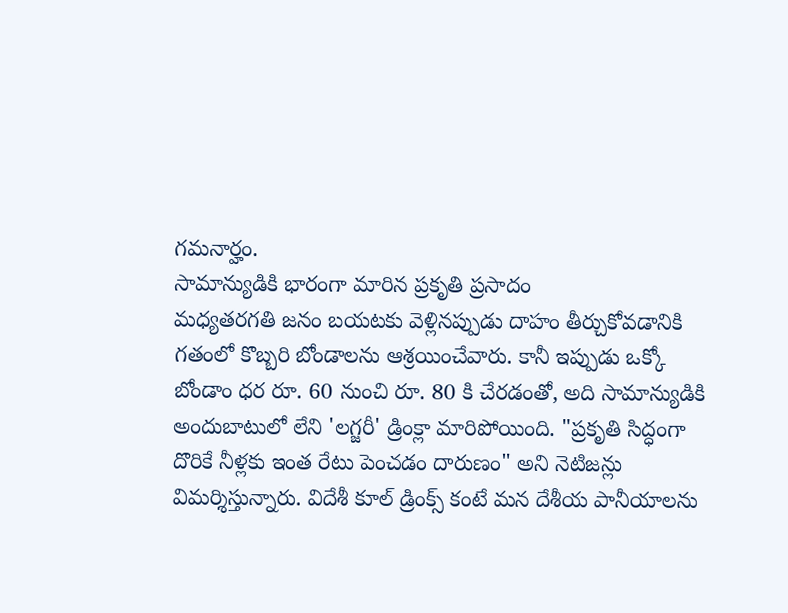గమనార్హం.
సామాన్యుడికి భారంగా మారిన ప్రకృతి ప్రసాదం
మధ్యతరగతి జనం బయటకు వెళ్లినప్పుడు దాహం తీర్చుకోవడానికి గతంలో కొబ్బరి బోండాలను ఆశ్రయించేవారు. కానీ ఇప్పుడు ఒక్కో బోండాం ధర రూ. 60 నుంచి రూ. 80 కి చేరడంతో, అది సామాన్యుడికి అందుబాటులో లేని 'లగ్జరీ' డ్రింక్లా మారిపోయింది. "ప్రకృతి సిద్ధంగా దొరికే నీళ్లకు ఇంత రేటు పెంచడం దారుణం" అని నెటిజన్లు విమర్శిస్తున్నారు. విదేశీ కూల్ డ్రింక్స్ కంటే మన దేశీయ పానీయాలను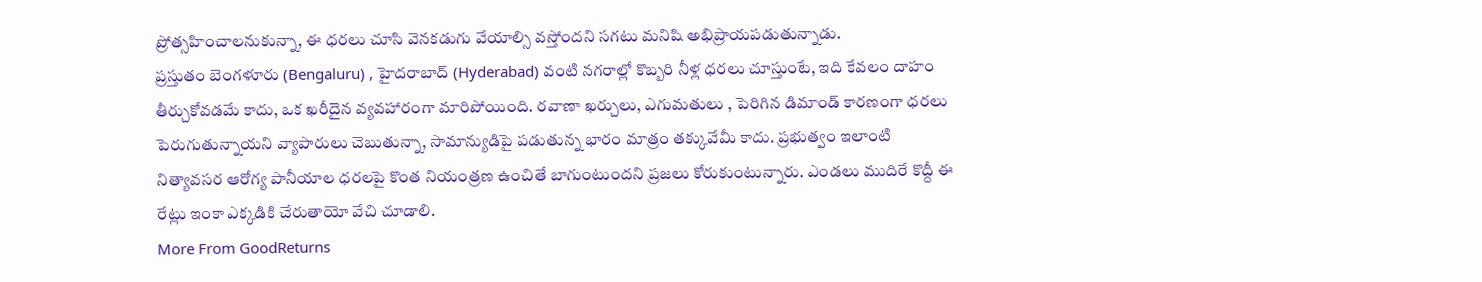ప్రోత్సహించాలనుకున్నా, ఈ ధరలు చూసి వెనకడుగు వేయాల్సి వస్తోందని సగటు మనిషి అభిప్రాయపడుతున్నాడు.
ప్రస్తుతం బెంగళూరు (Bengaluru) , హైదరాబాద్ (Hyderabad) వంటి నగరాల్లో కొబ్బరి నీళ్ల ధరలు చూస్తుంటే, ఇది కేవలం దాహం తీర్చుకోవడమే కాదు, ఒక ఖరీదైన వ్యవహారంగా మారిపోయింది. రవాణా ఖర్చులు, ఎగుమతులు , పెరిగిన డిమాండ్ కారణంగా ధరలు పెరుగుతున్నాయని వ్యాపారులు చెబుతున్నా, సామాన్యుడిపై పడుతున్న భారం మాత్రం తక్కువేమీ కాదు. ప్రభుత్వం ఇలాంటి నిత్యావసర ఆరోగ్య పానీయాల ధరలపై కొంత నియంత్రణ ఉంచితే బాగుంటుందని ప్రజలు కోరుకుంటున్నారు. ఎండలు ముదిరే కొద్దీ ఈ రేట్లు ఇంకా ఎక్కడికి చేరుతాయో వేచి చూడాలి.
More From GoodReturns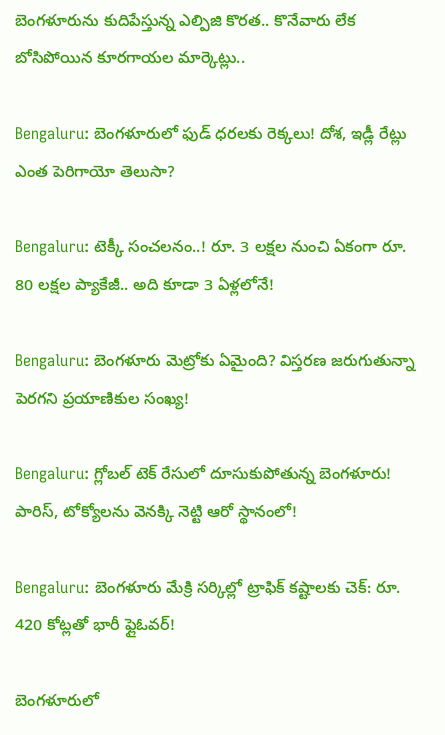బెంగళూరును కుదిపేస్తున్న ఎల్పిజి కొరత.. కొనేవారు లేక బోసిపోయిన కూరగాయల మార్కెట్లు..

Bengaluru: బెంగళూరులో ఫుడ్ ధరలకు రెక్కలు! దోశ, ఇడ్లీ రేట్లు ఎంత పెరిగాయో తెలుసా?

Bengaluru: టెక్కీ సంచలనం..! రూ. 3 లక్షల నుంచి ఏకంగా రూ. 80 లక్షల ప్యాకేజీ.. అది కూడా 3 ఏళ్లలోనే!

Bengaluru: బెంగళూరు మెట్రోకు ఏమైంది? విస్తరణ జరుగుతున్నా పెరగని ప్రయాణికుల సంఖ్య!

Bengaluru: గ్లోబల్ టెక్ రేసులో దూసుకుపోతున్న బెంగళూరు! పారిస్, టోక్యోలను వెనక్కి నెట్టి ఆరో స్థానంలో!

Bengaluru: బెంగళూరు మేక్రి సర్కిల్లో ట్రాఫిక్ కష్టాలకు చెక్: రూ. 420 కోట్లతో భారీ ఫ్లైఓవర్!

బెంగళూరులో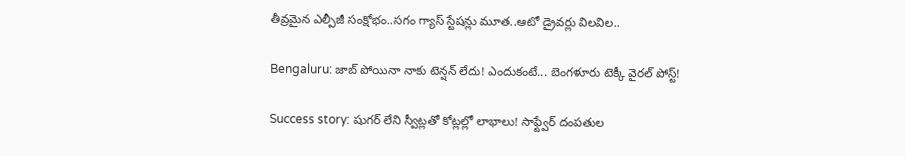తీవ్రమైన ఎల్పీజీ సంక్షోభం..సగం గ్యాస్ స్టేషన్లు మూత..ఆటో డ్రైవర్లు విలవిల..

Bengaluru: జాబ్ పోయినా నాకు టెన్షన్ లేదు! ఎందుకంటే... బెంగళూరు టెక్కీ వైరల్ పోస్ట్!

Success story: షుగర్ లేని స్వీట్లతో కోట్లల్లో లాభాలు! సాఫ్ట్వేర్ దంపతుల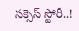సక్సెస్ స్టోరీ..!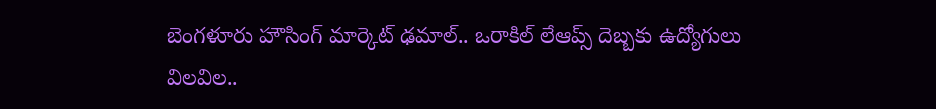బెంగళూరు హౌసింగ్ మార్కెట్ ఢమాల్.. ఒరాకిల్ లేఆప్స్ దెబ్బకు ఉద్యోగులు విలవిల..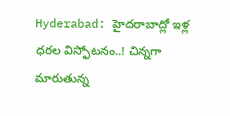Hyderabad: హైదరాబాద్లో ఇళ్ల ధరల విస్ఫోటనం..! చిన్నగా మారుతున్న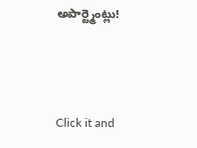అపార్ట్మెంట్లు!



Click it and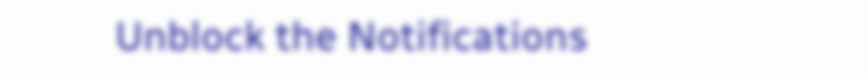Unblock the Notifications